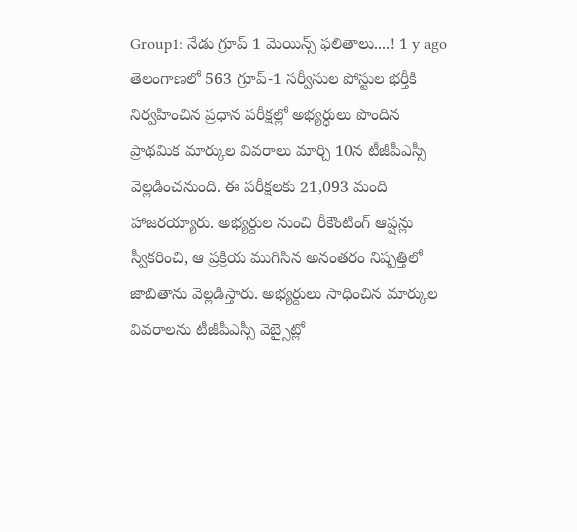Group1: నేడు గ్రూప్ 1 మెయిన్స్ ఫలితాలు....! 1 y ago
తెలంగాణలో 563 గ్రూప్-1 సర్వీసుల పోస్టుల భర్తీకి నిర్వహించిన ప్రధాన పరీక్షల్లో అభ్యర్ధులు పొందిన ప్రాథమిక మార్కుల వివరాలు మార్చి 10న టీజీపీఎస్సీ వెల్లడించనుంది. ఈ పరీక్షలకు 21,093 మంది హాజరయ్యారు. అభ్యర్దుల నుంచి రీకౌంటింగ్ ఆప్షన్లు స్వీకరించి, ఆ ప్రక్రియ ముగిసిన అనంతరం నిష్పత్తిలో జాబితాను వెల్లడిస్తారు. అభ్యర్దులు సాధించిన మార్కుల వివరాలను టీజీపీఎస్సీ వెబ్సైట్లో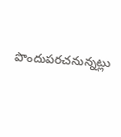పొందుపరచనున్నట్లు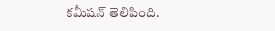కమీషన్ తెలిపింది.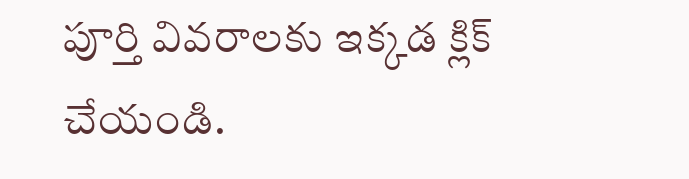పూర్తి వివరాలకు ఇక్కడ క్లిక్ చేయండి.